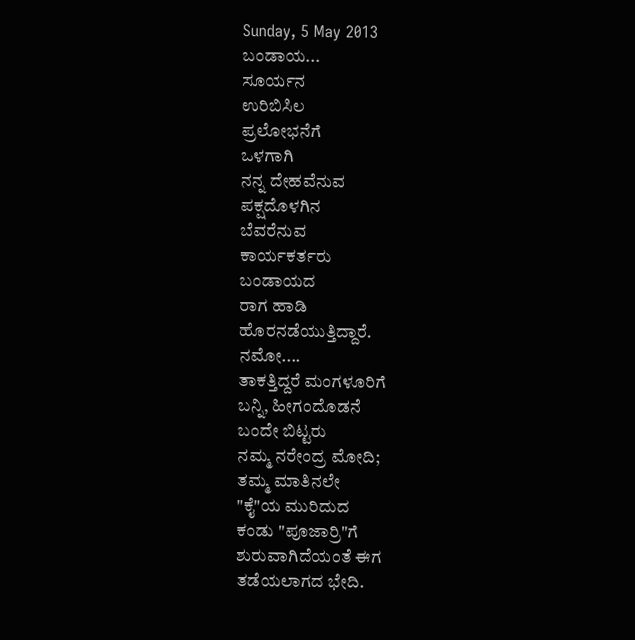Sunday, 5 May 2013
ಬಂಡಾಯ...
ಸೂರ್ಯನ
ಉರಿಬಿಸಿಲ
ಪ್ರಲೋಭನೆಗೆ
ಒಳಗಾಗಿ
ನನ್ನ ದೇಹವೆನುವ
ಪಕ್ಷದೊಳಗಿನ
ಬೆವರೆನುವ
ಕಾರ್ಯಕರ್ತರು
ಬಂಡಾಯದ
ರಾಗ ಹಾಡಿ
ಹೊರನಡೆಯುತ್ತಿದ್ದಾರೆ.
ನಮೋ....
ತಾಕತ್ತಿದ್ದರೆ ಮಂಗಳೂರಿಗೆ
ಬನ್ನಿ, ಹೀಗಂದೊಡನೆ
ಬಂದೇ ಬಿಟ್ಟರು
ನಮ್ಮ ನರೇಂದ್ರ ಮೋದಿ;
ತಮ್ಮ ಮಾತಿನಲೇ
"ಕೈ"ಯ ಮುರಿದುದ
ಕಂಡು "ಪೂಜಾರ್ರಿ"ಗೆ
ಶುರುವಾಗಿದೆಯಂತೆ ಈಗ
ತಡೆಯಲಾಗದ ಭೇದಿ.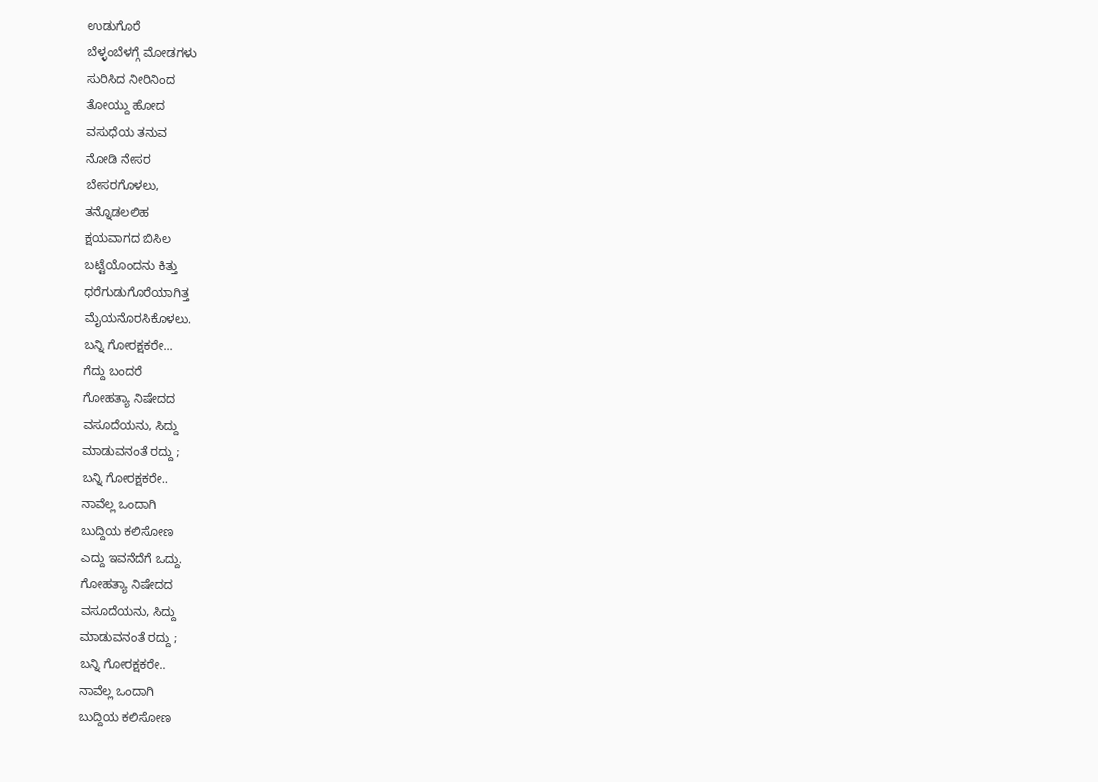ಉಡುಗೊರೆ
ಬೆಳ್ಳಂಬೆಳಗ್ಗೆ ಮೋಡಗಳು
ಸುರಿಸಿದ ನೀರಿನಿಂದ
ತೋಯ್ದು ಹೋದ
ವಸುಧೆಯ ತನುವ
ನೋಡಿ ನೇಸರ
ಬೇಸರಗೊಳಲು,
ತನ್ನೊಡಲಲಿಹ
ಕ್ಷಯವಾಗದ ಬಿಸಿಲ
ಬಟ್ಟೆಯೊಂದನು ಕಿತ್ತು
ಧರೆಗುಡುಗೊರೆಯಾಗಿತ್ತ
ಮೈಯನೊರಸಿಕೊಳಲು.
ಬನ್ನಿ ಗೋರಕ್ಷಕರೇ...
ಗೆದ್ದು ಬಂದರೆ
ಗೋಹತ್ಯಾ ನಿಷೇದದ
ವಸೂದೆಯನು, ಸಿದ್ದು
ಮಾಡುವನಂತೆ ರದ್ದು ;
ಬನ್ನಿ ಗೋರಕ್ಷಕರೇ..
ನಾವೆಲ್ಲ ಒಂದಾಗಿ
ಬುದ್ದಿಯ ಕಲಿಸೋಣ
ಎದ್ದು ಇವನೆದೆಗೆ ಒದ್ದು.
ಗೋಹತ್ಯಾ ನಿಷೇದದ
ವಸೂದೆಯನು, ಸಿದ್ದು
ಮಾಡುವನಂತೆ ರದ್ದು ;
ಬನ್ನಿ ಗೋರಕ್ಷಕರೇ..
ನಾವೆಲ್ಲ ಒಂದಾಗಿ
ಬುದ್ದಿಯ ಕಲಿಸೋಣ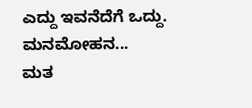ಎದ್ದು ಇವನೆದೆಗೆ ಒದ್ದು.
ಮನಮೋಹನ...
ಮತ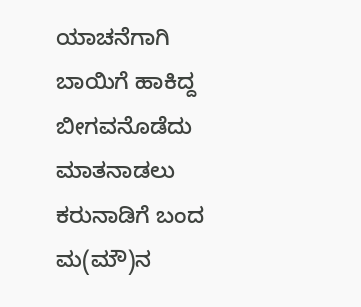ಯಾಚನೆಗಾಗಿ
ಬಾಯಿಗೆ ಹಾಕಿದ್ದ
ಬೀಗವನೊಡೆದು
ಮಾತನಾಡಲು
ಕರುನಾಡಿಗೆ ಬಂದ
ಮ(ಮೌ)ನ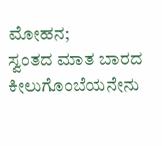ಮೋಹನ;
ಸ್ವಂತದ ಮಾತ ಬಾರದ
ಕೀಲುಗೊಂಬೆಯನೇನು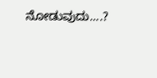ನೋಡುವುದು....?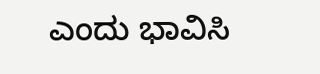ಎಂದು ಭಾವಿಸಿ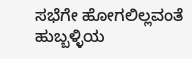ಸಭೆಗೇ ಹೋಗಲಿಲ್ಲವಂತೆ
ಹುಬ್ಬಳ್ಳಿಯ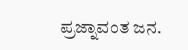ಪ್ರಜ್ನಾವಂತ ಜನ.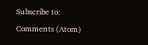Subscribe to:
Comments (Atom)